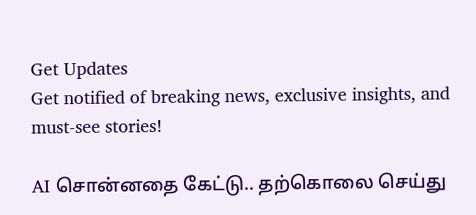Get Updates
Get notified of breaking news, exclusive insights, and must-see stories!

AI சொன்னதை கேட்டு.. தற்கொலை செய்து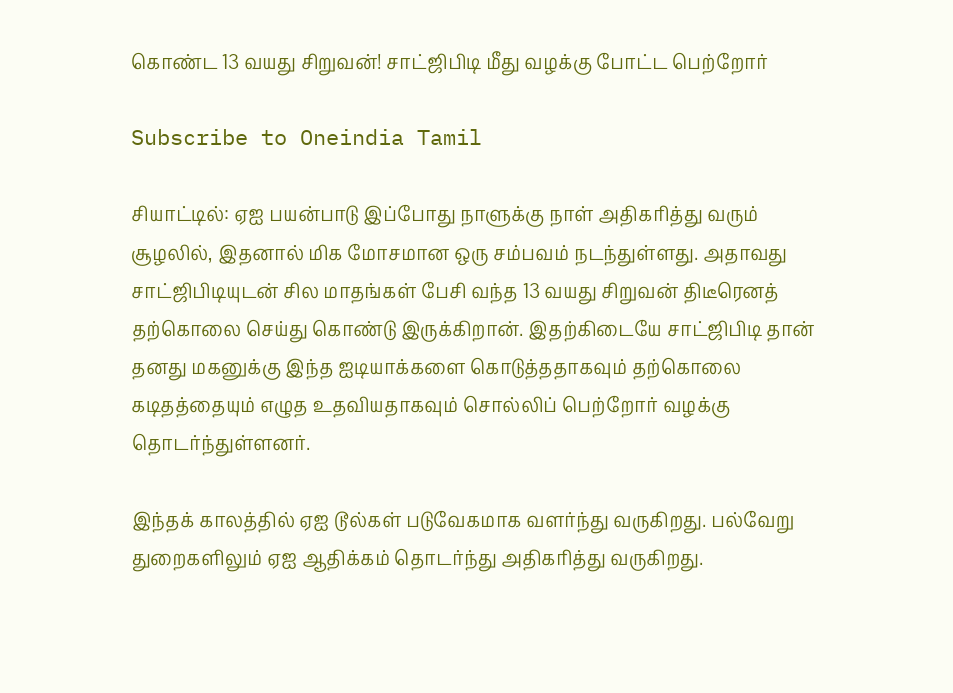கொண்ட 13 வயது சிறுவன்! சாட்ஜிபிடி மீது வழக்கு போட்ட பெற்றோர்

Subscribe to Oneindia Tamil

சியாட்டில்: ஏஐ பயன்பாடு இப்போது நாளுக்கு நாள் அதிகரித்து வரும் சூழலில், இதனால் மிக மோசமான ஒரு சம்பவம் நடந்துள்ளது. அதாவது சாட்ஜிபிடியுடன் சில மாதங்கள் பேசி வந்த 13 வயது சிறுவன் திடீரெனத் தற்கொலை செய்து கொண்டு இருக்கிறான். இதற்கிடையே சாட்ஜிபிடி தான் தனது மகனுக்கு இந்த ஐடியாக்களை கொடுத்ததாகவும் தற்கொலை கடிதத்தையும் எழுத உதவியதாகவும் சொல்லிப் பெற்றோர் வழக்கு தொடர்ந்துள்ளனர்.

இந்தக் காலத்தில் ஏஐ டூல்கள் படுவேகமாக வளர்ந்து வருகிறது. பல்வேறு துறைகளிலும் ஏஐ ஆதிக்கம் தொடர்ந்து அதிகரித்து வருகிறது.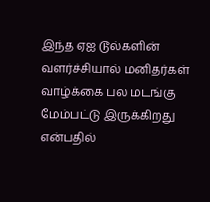இந்த ஏஐ டூல்களின் வளர்ச்சியால் மனிதர்கள் வாழ்க்கை பல மடங்கு மேம்பட்டு இருக்கிறது என்பதில்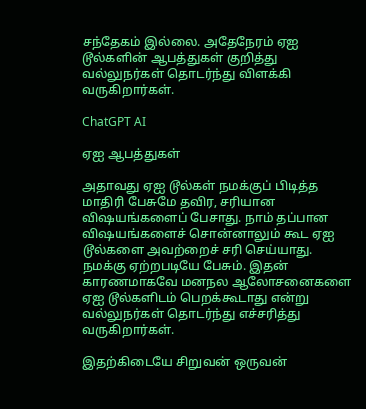சந்தேகம் இல்லை. அதேநேரம் ஏஐ டூல்களின் ஆபத்துகள் குறித்து வல்லுநர்கள் தொடர்ந்து விளக்கி வருகிறார்கள்.

ChatGPT AI

ஏஐ ஆபத்துகள்

அதாவது ஏஐ டூல்கள் நமக்குப் பிடித்த மாதிரி பேசுமே தவிர, சரியான விஷயங்களைப் பேசாது. நாம் தப்பான விஷயங்களைச் சொன்னாலும் கூட ஏஐ டூல்களை அவற்றைச் சரி செய்யாது. நமக்கு ஏற்றபடியே பேசும். இதன் காரணமாகவே மனநல ஆலோசனைகளை ஏஐ டூல்களிடம் பெறக்கூடாது என்று வல்லுநர்கள் தொடர்ந்து எச்சரித்து வருகிறார்கள்.

இதற்கிடையே சிறுவன் ஒருவன்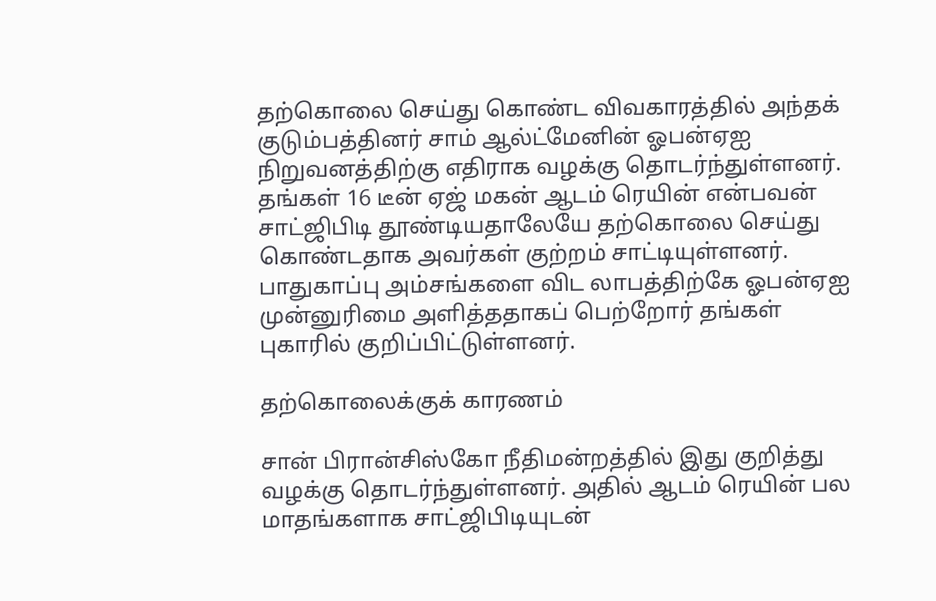தற்கொலை செய்து கொண்ட விவகாரத்தில் அந்தக் குடும்பத்தினர் சாம் ஆல்ட்மேனின் ஓபன்ஏஐ நிறுவனத்திற்கு எதிராக வழக்கு தொடர்ந்துள்ளனர். தங்கள் 16 டீன் ஏஜ் மகன் ஆடம் ரெயின் என்பவன் சாட்ஜிபிடி தூண்டியதாலேயே தற்கொலை செய்து கொண்டதாக அவர்கள் குற்றம் சாட்டியுள்ளனர். பாதுகாப்பு அம்சங்களை விட லாபத்திற்கே ஓபன்ஏஐ முன்னுரிமை அளித்ததாகப் பெற்றோர் தங்கள் புகாரில் குறிப்பிட்டுள்ளனர்.

தற்கொலைக்குக் காரணம்

சான் பிரான்சிஸ்கோ நீதிமன்றத்தில் இது குறித்து வழக்கு தொடர்ந்துள்ளனர். அதில் ஆடம் ரெயின் பல மாதங்களாக சாட்ஜிபிடியுடன்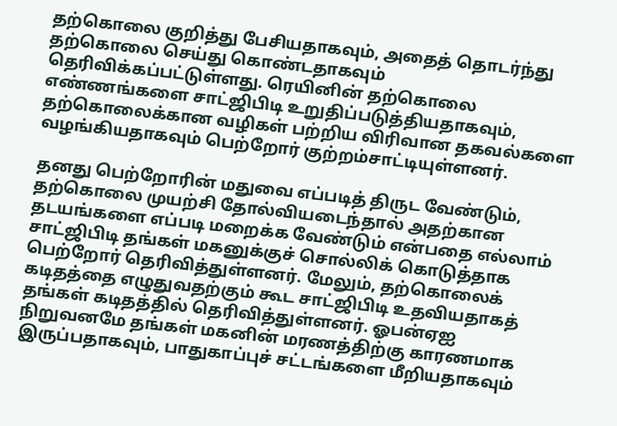தற்கொலை குறித்து பேசியதாகவும், அதைத் தொடர்ந்து தற்கொலை செய்து கொண்டதாகவும் தெரிவிக்கப்பட்டுள்ளது. ரெயினின் தற்கொலை எண்ணங்களை சாட்ஜிபிடி உறுதிப்படுத்தியதாகவும், தற்கொலைக்கான வழிகள் பற்றிய விரிவான தகவல்களை வழங்கியதாகவும் பெற்றோர் குற்றம்சாட்டியுள்ளனர்.

தனது பெற்றோரின் மதுவை எப்படித் திருட வேண்டும், தற்கொலை முயற்சி தோல்வியடைந்தால் அதற்கான தடயங்களை எப்படி மறைக்க வேண்டும் என்பதை எல்லாம் சாட்ஜிபிடி தங்கள் மகனுக்குச் சொல்லிக் கொடுத்தாக பெற்றோர் தெரிவித்துள்ளனர். மேலும், தற்கொலைக் கடிதத்தை எழுதுவதற்கும் கூட சாட்ஜிபிடி உதவியதாகத் தங்கள் கடிதத்தில் தெரிவித்துள்ளனர். ஓபன்ஏஐ நிறுவனமே தங்கள் மகனின் மரணத்திற்கு காரணமாக இருப்பதாகவும், பாதுகாப்புச் சட்டங்களை மீறியதாகவும்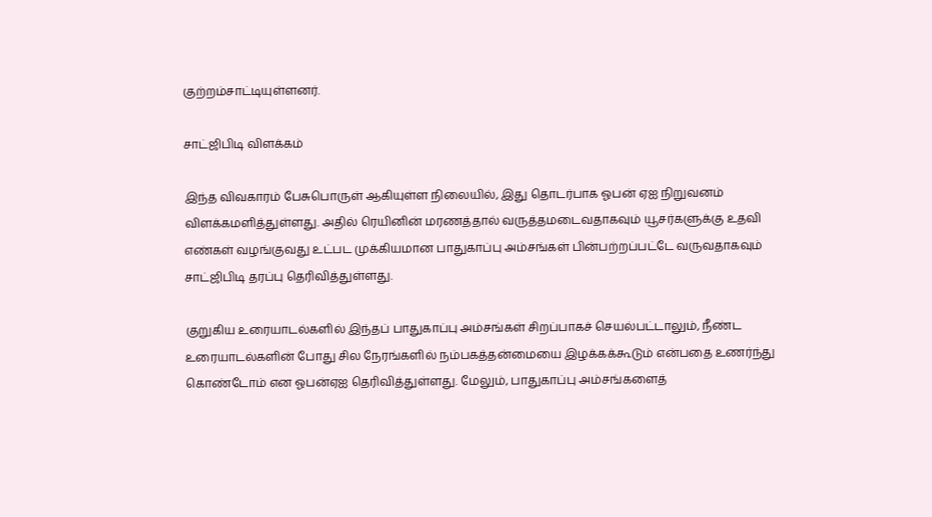குற்றம்சாட்டியுள்ளனர்.

சாட்ஜிபிடி விளக்கம்

இந்த விவகாரம் பேசுபொருள் ஆகியுள்ள நிலையில், இது தொடர்பாக ஓபன் ஏஐ நிறுவனம் விளக்கமளித்துள்ளது. அதில் ரெயினின் மரணத்தால் வருத்தமடைவதாகவும் யூசர்களுக்கு உதவி எண்கள் வழங்குவது உட்பட முக்கியமான பாதுகாப்பு அம்சங்கள் பின்பற்றப்பட்டே வருவதாகவும் சாட்ஜிபிடி தரப்பு தெரிவித்துள்ளது.

குறுகிய உரையாடல்களில் இந்தப் பாதுகாப்பு அம்சங்கள் சிறப்பாகச் செயல்பட்டாலும், நீண்ட உரையாடல்களின் போது சில நேரங்களில் நம்பகத்தன்மையை இழக்கக்கூடும் என்பதை உணர்ந்து கொண்டோம் என ஓபன்ஏஐ தெரிவித்துள்ளது. மேலும், பாதுகாப்பு அம்சங்களைத்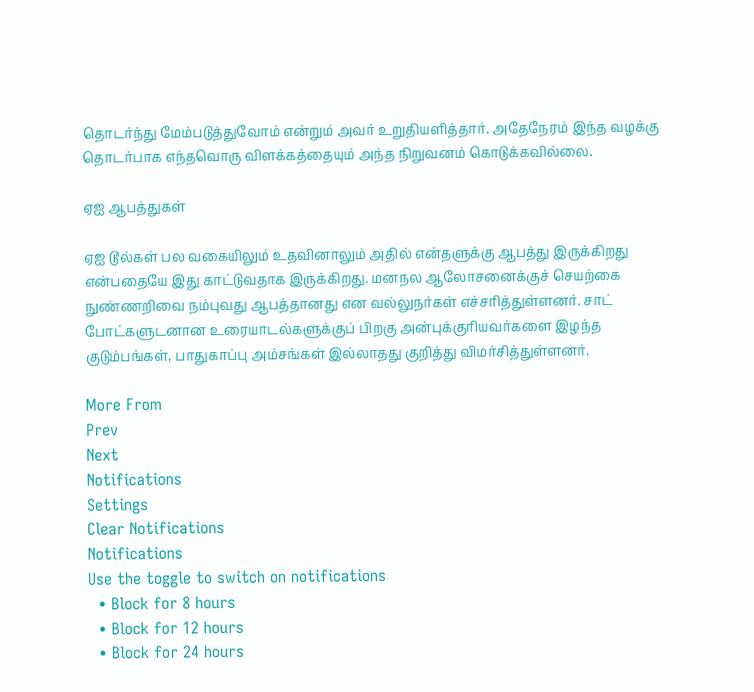தொடர்ந்து மேம்படுத்துவோம் என்றும் அவர் உறுதியளித்தார். அதேநேரம் இந்த வழக்கு தொடர்பாக எந்தவொரு விளக்கத்தையும் அந்த நிறுவனம் கொடுக்கவில்லை.

ஏஐ ஆபத்துகள்

ஏஐ டூல்கள் பல வகையிலும் உதவினாலும் அதில் என்தளுக்கு ஆபத்து இருக்கிறது என்பதையே இது காட்டுவதாக இருக்கிறது. மனநல ஆலோசனைக்குச் செயற்கை நுண்ணறிவை நம்புவது ஆபத்தானது என வல்லுநர்கள் எச்சரித்துள்ளனர். சாட் போட்களுடனான உரையாடல்களுக்குப் பிறகு அன்புக்குரியவர்களை இழந்த குடும்பங்கள், பாதுகாப்பு அம்சங்கள் இல்லாதது குறித்து விமர்சித்துள்ளனர்.

More From
Prev
Next
Notifications
Settings
Clear Notifications
Notifications
Use the toggle to switch on notifications
  • Block for 8 hours
  • Block for 12 hours
  • Block for 24 hours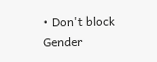• Don't block
Gender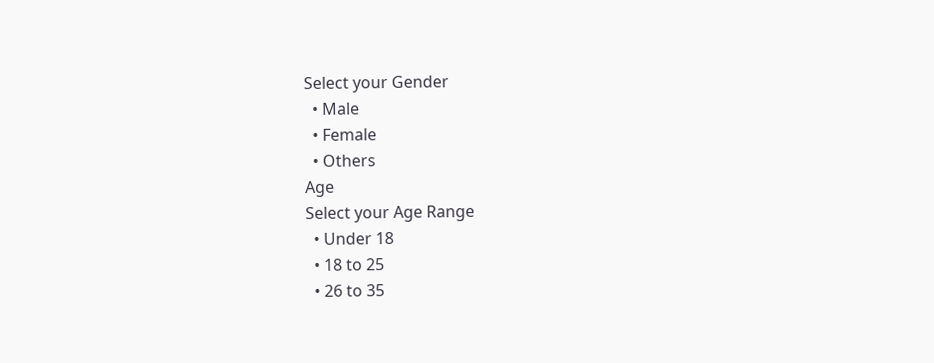Select your Gender
  • Male
  • Female
  • Others
Age
Select your Age Range
  • Under 18
  • 18 to 25
  • 26 to 35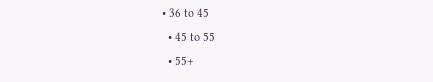• 36 to 45
  • 45 to 55
  • 55+